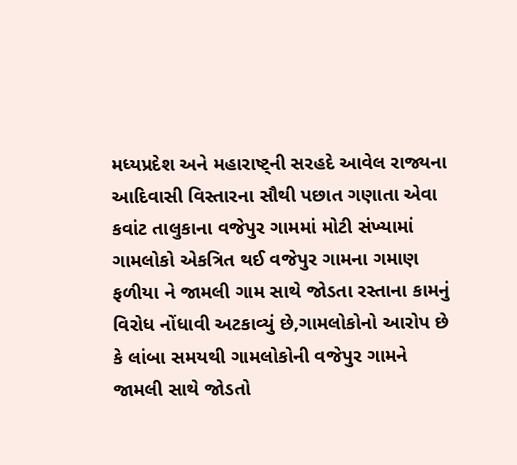મધ્યપ્રદેશ અને મહારાષ્ટ્ની સરહદે આવેલ રાજ્યના આદિવાસી વિસ્તારના સૌથી પછાત ગણાતા એવા કવાંટ તાલુકાના વજેપુર ગામમાં મોટી સંખ્યામાં ગામલોકો એકત્રિત થઈ વજેપુર ગામના ગમાણ ફળીયા ને જામલી ગામ સાથે જોડતા રસ્તાના કામનું વિરોધ નોંધાવી અટકાવ્યું છે,ગામલોકોનો આરોપ છે કે લાંબા સમયથી ગામલોકોની વજેપુર ગામને જામલી સાથે જોડતો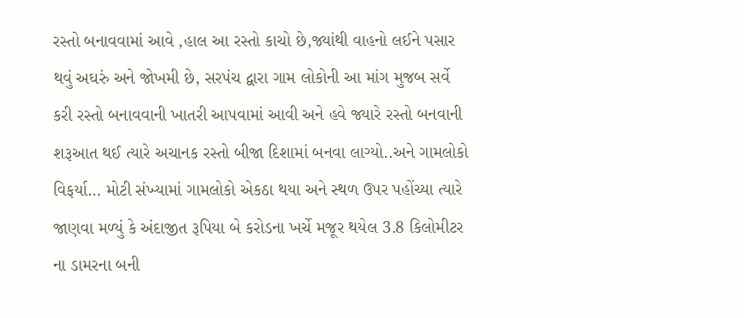રસ્તો બનાવવામાં આવે ,હાલ આ રસ્તો કાચો છે,જ્યાંથી વાહનો લઈને પસાર થવું અઘરું અને જોખમી છે, સરપંચ દ્વારા ગામ લોકોની આ માંગ મુજબ સર્વે કરી રસ્તો બનાવવાની ખાતરી આપવામાં આવી અને હવે જ્યારે રસ્તો બનવાની શરૂઆત થઈ ત્યારે અચાનક રસ્તો બીજા દિશામાં બનવા લાગ્યો..અને ગામલોકો વિફર્યા… મોટી સંખ્યામાં ગામલોકો એકઠા થયા અને સ્થળ ઉપર પહોંચ્યા ત્યારે જાણવા મળ્યું કે અંદાજીત રૂપિયા બે કરોડના ખર્ચે મજૂર થયેલ 3.8 કિલોમીટર ના ડામરના બની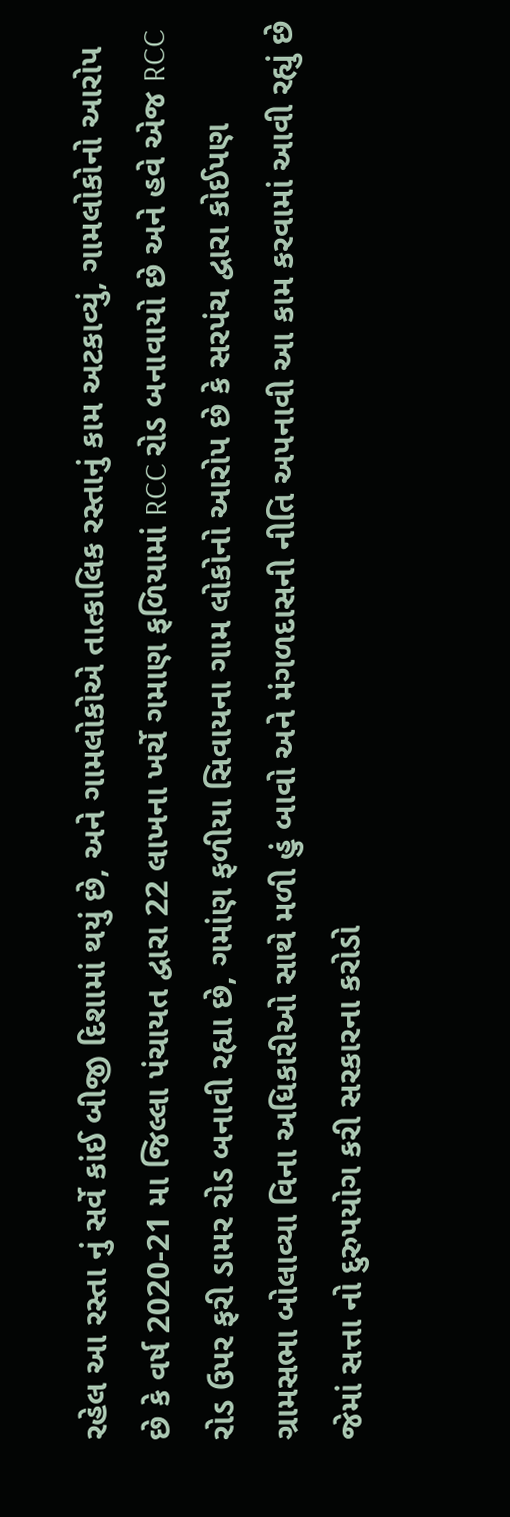રહેલ આ રસ્તા નું સર્વે કાંઈ બીજી દિશામાં થયું છે, અને ગામલોકોએ તાત્કાલિક રસ્તાનું કામ અટકાવ્યું, ગામલોકોનો આરોપ છે કે વર્ષ 2020-21 મા જિલ્લા પંચાયત દ્વારા 22 લાખના ખર્ચે ગમાણ ફળિયામાં RCC રોડ બનાવાયો છે અને હવે એજ RCC રોડ ઉપર ફરી ડામર રોડ બનાવી રહ્યા છે, ગમાંણ ફળીયા સિવાયના ગામ લોકોનો આરોપ છે કે સરપંચ દ્વારા કોઈપણ ગ્રામસભા બોલાવ્યા વિના અધિકારીઓ સાથે મળી હું બાવો અને મંગળદાસની નીતિ અપનાવી આ કામ કરવામાં આવી રહ્યું છે જેમાં સત્તા નો દુરુપયોગ કરી સરકારના કરોડો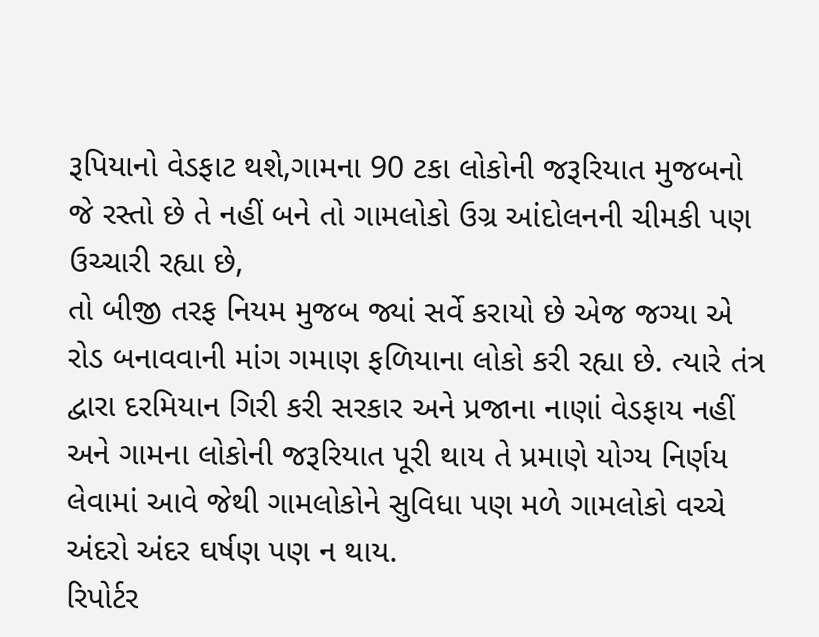રૂપિયાનો વેડફાટ થશે,ગામના 90 ટકા લોકોની જરૂરિયાત મુજબનો જે રસ્તો છે તે નહીં બને તો ગામલોકો ઉગ્ર આંદોલનની ચીમકી પણ ઉચ્ચારી રહ્યા છે,
તો બીજી તરફ નિયમ મુજબ જ્યાં સર્વે કરાયો છે એજ જગ્યા એ રોડ બનાવવાની માંગ ગમાણ ફળિયાના લોકો કરી રહ્યા છે. ત્યારે તંત્ર દ્વારા દરમિયાન ગિરી કરી સરકાર અને પ્રજાના નાણાં વેડફાય નહીં અને ગામના લોકોની જરૂરિયાત પૂરી થાય તે પ્રમાણે યોગ્ય નિર્ણય લેવામાં આવે જેથી ગામલોકોને સુવિધા પણ મળે ગામલોકો વચ્ચે અંદરો અંદર ઘર્ષણ પણ ન થાય.
રિપોર્ટર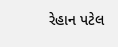રેહાન પટેલ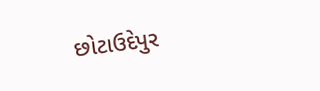છોટાઉદેપુર